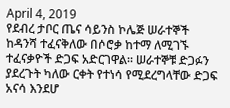April 4, 2019
የደብረ ታቦር ጤና ሳይንስ ኮሌጅ ሠራተኞች ከዳንሻ ተፈናቅለው በሶሮቃ ከተማ ለሚገኙ ተፈናቃዮች ድጋፍ አድርገዋል። ሠራተኞቹ ድጋፉን ያደረጉት ካለው ርቀት የተነሳ የሚደረግላቸው ድጋፍ አናሳ እንደሆ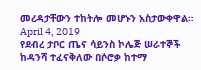መረዳታቸውን ተከትሎ መሆኑን አስታውቀዋል።
April 4, 2019
የደብረ ታቦር ጤና ሳይንስ ኮሌጅ ሠራተኞች ከዳንሻ ተፈናቅለው በሶሮቃ ከተማ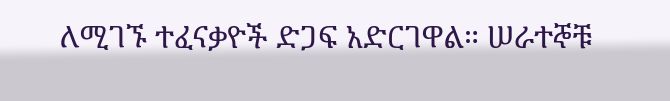ለሚገኙ ተፈናቃዮች ድጋፍ አድርገዋል። ሠራተኞቹ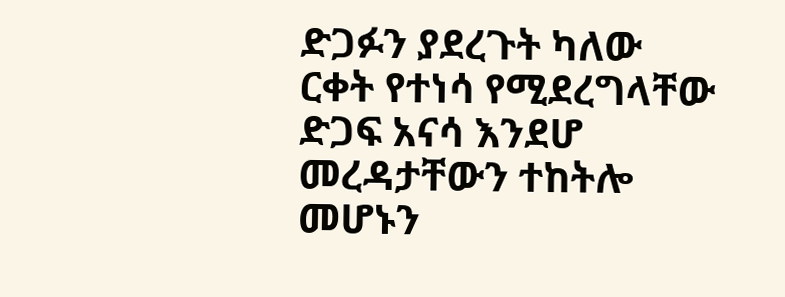ድጋፉን ያደረጉት ካለው ርቀት የተነሳ የሚደረግላቸው ድጋፍ አናሳ እንደሆ መረዳታቸውን ተከትሎ መሆኑን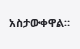አስታውቀዋል።